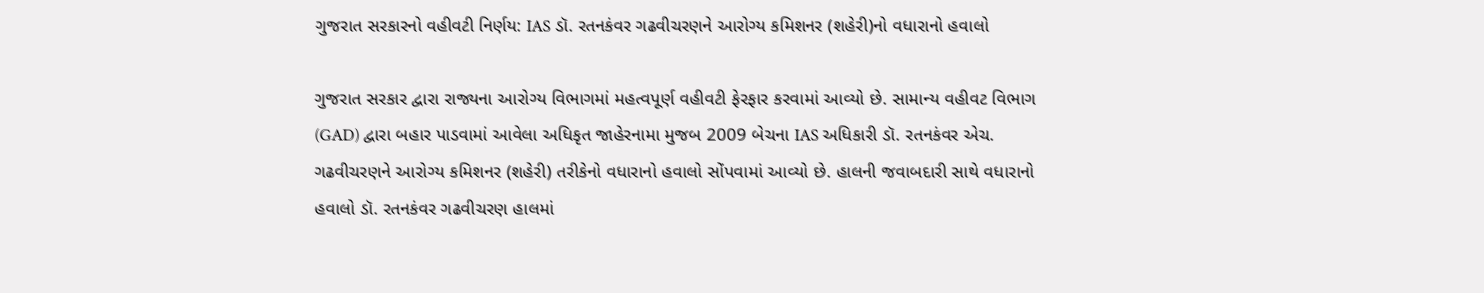ગુજરાત સરકારનો વહીવટી નિર્ણય: IAS ડૉ. રતનકંવર ગઢવીચરણને આરોગ્ય કમિશનર (શહેરી)નો વધારાનો હવાલો

ગુજરાત સરકાર દ્વારા રાજ્યના આરોગ્ય વિભાગમાં મહત્વપૂર્ણ વહીવટી ફેરફાર કરવામાં આવ્યો છે. સામાન્ય વહીવટ વિભાગ (GAD) દ્વારા બહાર પાડવામાં આવેલા અધિકૃત જાહેરનામા મુજબ 2009 બેચના IAS અધિકારી ડૉ. રતનકંવર એચ. ગઢવીચરણને આરોગ્ય કમિશનર (શહેરી) તરીકેનો વધારાનો હવાલો સોંપવામાં આવ્યો છે. હાલની જવાબદારી સાથે વધારાનો હવાલો ડૉ. રતનકંવર ગઢવીચરણ હાલમાં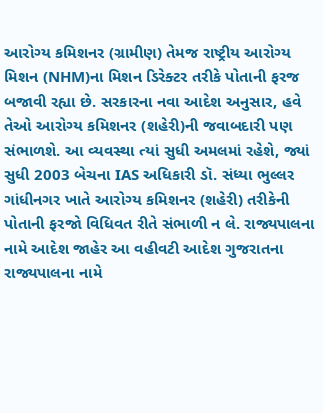આરોગ્ય કમિશનર (ગ્રામીણ) તેમજ રાષ્ટ્રીય આરોગ્ય મિશન (NHM)ના મિશન ડિરેક્ટર તરીકે પોતાની ફરજ બજાવી રહ્યા છે. સરકારના નવા આદેશ અનુસાર, હવે તેઓ આરોગ્ય કમિશનર (શહેરી)ની જવાબદારી પણ સંભાળશે. આ વ્યવસ્થા ત્યાં સુધી અમલમાં રહેશે, જ્યાં સુધી 2003 બેચના IAS અધિકારી ડૉ. સંધ્યા ભુલ્લર ગાંધીનગર ખાતે આરોગ્ય કમિશનર (શહેરી) તરીકેની પોતાની ફરજો વિધિવત રીતે સંભાળી ન લે. રાજ્યપાલના નામે આદેશ જાહેર આ વહીવટી આદેશ ગુજરાતના રાજ્યપાલના નામે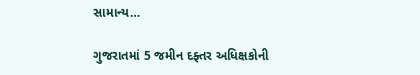સામાન્ય…

ગુજરાતમાં 5 જમીન દફ્તર અધિક્ષકોની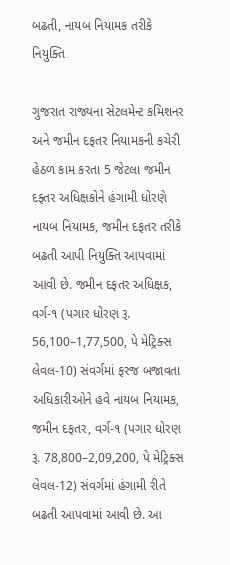બઢતી, નાયબ નિયામક તરીકે નિયુક્તિ

ગુજરાત રાજ્યના સેટલમેન્ટ કમિશનર અને જમીન દફતર નિયામકની કચેરી હેઠળ કામ કરતા 5 જેટલા જમીન દફ્તર અધિક્ષકોને હંગામી ધોરણે નાયબ નિયામક, જમીન દફતર તરીકે બઢતી આપી નિયુક્તિ આપવામાં આવી છે. જમીન દફતર અધિક્ષક, વર્ગ-૧ (પગાર ધોરણ રૂ. 56,100–1,77,500, પે મેટ્રિક્સ લેવલ-10) સંવર્ગમાં ફરજ બજાવતા અધિકારીઓને હવે નાયબ નિયામક, જમીન દફતર, વર્ગ-૧ (પગાર ધોરણ રૂ. 78,800–2,09,200, પે મેટ્રિક્સ લેવલ-12) સંવર્ગમાં હંગામી રીતે બઢતી આપવામાં આવી છે. આ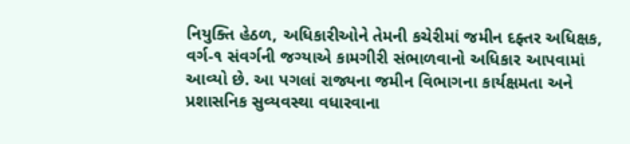નિયુક્તિ હેઠળ, અધિકારીઓને તેમની કચેરીમાં જમીન દફ્તર અધિક્ષક, વર્ગ-૧ સંવર્ગની જગ્યાએ કામગીરી સંભાળવાનો અધિકાર આપવામાં આવ્યો છે. આ પગલાં રાજ્યના જમીન વિભાગના કાર્યક્ષમતા અને પ્રશાસનિક સુવ્યવસ્થા વધારવાના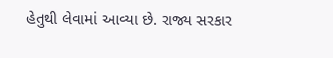હેતુથી લેવામાં આવ્યા છે. રાજ્ય સરકાર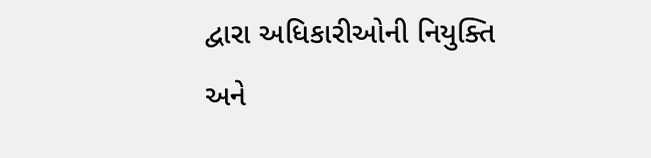દ્વારા અધિકારીઓની નિયુક્તિ અને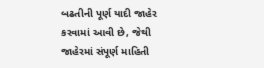બઢતીની પૂર્ણ યાદી જાહેર કરવામાં આવી છે, જેથી જાહેરમાં સંપૂર્ણ માહિતી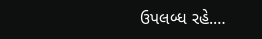ઉપલબ્ધ રહે.…